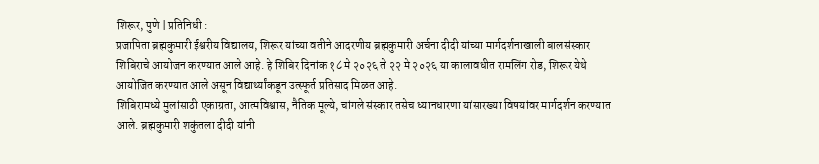शिरूर, पुणे | प्रतिनिधी :
प्रजापिता ब्रह्मकुमारी ईश्वरीय विद्यालय, शिरूर यांच्या वतीने आदरणीय ब्रह्मकुमारी अर्चना दीदी यांच्या मार्गदर्शनाखाली बालसंस्कार शिबिराचे आयोजन करण्यात आले आहे. हे शिबिर दिनांक १८ मे २०२६ ते २२ मे २०२६ या कालावधीत रामलिंग रोड, शिरूर येथे आयोजित करण्यात आले असून विद्यार्थ्यांकडून उत्स्फूर्त प्रतिसाद मिळत आहे.
शिबिरामध्ये मुलांसाठी एकाग्रता, आत्मविश्वास, नैतिक मूल्ये, चांगले संस्कार तसेच ध्यानधारणा यांसारख्या विषयांवर मार्गदर्शन करण्यात आले. ब्रह्मकुमारी शकुंतला दीदी यांनी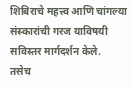शिबिराचे महत्त्व आणि चांगल्या संस्कारांची गरज याविषयी सविस्तर मार्गदर्शन केले.
तसेच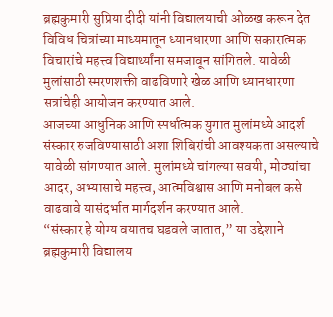ब्रह्मकुमारी सुप्रिया दीदी यांनी विद्यालयाची ओळख करून देत विविध चित्रांच्या माध्यमातून ध्यानधारणा आणि सकारात्मक विचारांचे महत्त्व विद्यार्थ्यांना समजावून सांगितले. यावेळी मुलांसाठी स्मरणशक्ती वाढविणारे खेळ आणि ध्यानधारणा सत्रांचेही आयोजन करण्यात आले.
आजच्या आधुनिक आणि स्पर्धात्मक युगात मुलांमध्ये आदर्श संस्कार रुजविण्यासाठी अशा शिबिरांची आवश्यकता असल्याचे यावेळी सांगण्यात आले. मुलांमध्ये चांगल्या सवयी, मोठ्यांचा आदर, अभ्यासाचे महत्त्व, आत्मविश्वास आणि मनोबल कसे वाढवावे यासंदर्भात मार्गदर्शन करण्यात आले.
“संस्कार हे योग्य वयातच घडवले जातात,” या उद्देशाने ब्रह्मकुमारी विद्यालय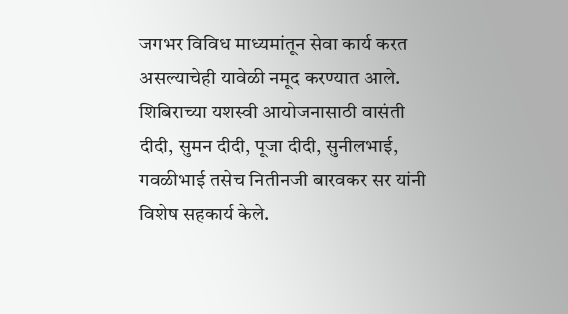जगभर विविध माध्यमांतून सेवा कार्य करत असल्याचेही यावेळी नमूद करण्यात आले.
शिबिराच्या यशस्वी आयोजनासाठी वासंती दीदी, सुमन दीदी, पूजा दीदी, सुनीलभाई, गवळीभाई तसेच नितीनजी बारवकर सर यांनी विशेष सहकार्य केले.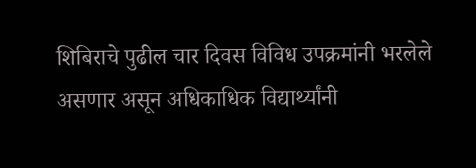शिबिराचे पुढील चार दिवस विविध उपक्रमांनी भरलेले असणार असून अधिकाधिक विद्यार्थ्यांनी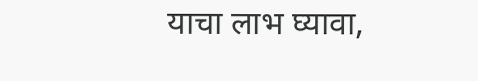याचा लाभ घ्यावा,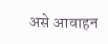असे आवाहन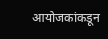आयोजकांकडून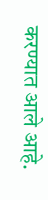करण्यात आले आहे.